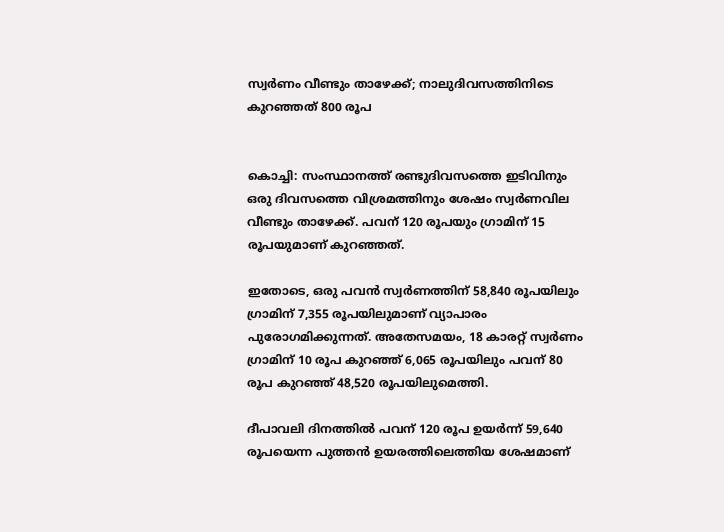സ്വര്‍ണം വീണ്ടും താഴേക്ക്; നാലുദിവസത്തിനിടെ കുറഞ്ഞത് 800 രൂപ


കൊച്ചി: സംസ്ഥാനത്ത് രണ്ടുദിവസത്തെ ഇടിവിനും ഒരു ദിവസത്തെ വിശ്രമത്തിനും ശേഷം സ്വര്‍ണവില വീണ്ടും താഴേക്ക്. പവന് 120 രൂപയും ഗ്രാമിന് 15 രൂപയുമാണ് കുറഞ്ഞത്.

ഇതോടെ, ഒരു പവൻ സ്വർണത്തിന് 58,840 രൂപയിലും ഗ്രാമിന് 7,355 രൂപയിലുമാണ് വ്യാപാരം പുരോഗമിക്കുന്നത്. അതേസമയം, 18 കാരറ്റ് സ്വര്‍ണം ഗ്രാമിന് 10 രൂപ കുറഞ്ഞ് 6,065 രൂപയിലും പവന് 80 രൂപ കുറഞ്ഞ് 48,520 രൂപയിലുമെത്തി.

ദീപാവലി ദിനത്തില്‍ പവന് 120 രൂപ ഉയർന്ന് 59,640 രൂപയെന്ന പുത്തൻ ഉയരത്തിലെത്തിയ ശേഷമാണ്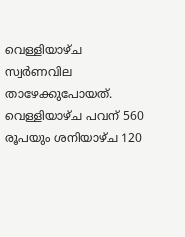വെള്ളിയാഴ്ച സ്വർണവില താഴേക്കുപോയത്. വെള്ളിയാഴ്ച പവന് 560 രൂപയും ശനിയാഴ്ച 120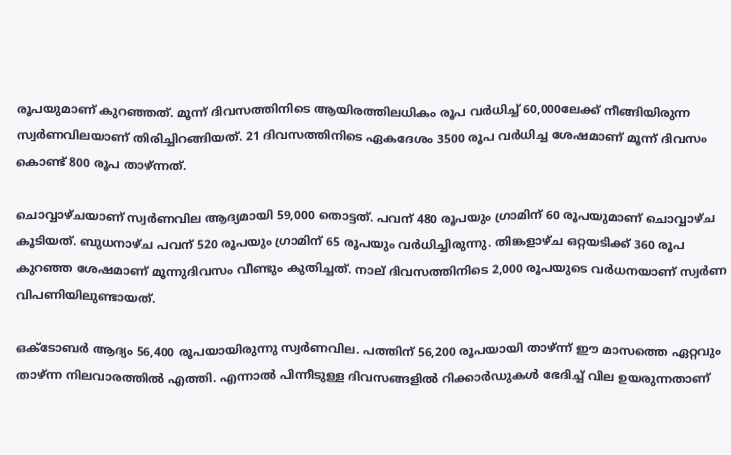രൂപയുമാണ് കുറഞ്ഞത്. മൂന്ന് ദിവസത്തിനിടെ ആയിരത്തിലധികം രൂപ വര്‍ധിച്ച്‌ 60,000ലേക്ക് നീങ്ങിയിരുന്ന സ്വര്‍ണവിലയാണ് തിരിച്ചിറങ്ങിയത്. 21 ദിവസത്തിനിടെ ഏകദേശം 3500 രൂപ വര്‍ധിച്ച ശേഷമാണ് മൂന്ന് ദിവസം കൊണ്ട് 800 രൂപ താഴ്ന്നത്.

ചൊവ്വാഴ്ചയാണ് സ്വര്‍ണവില ആദ്യമായി 59,000 തൊട്ടത്. പവന് 480 രൂപയും ഗ്രാമിന് 60 രൂപയുമാണ് ചൊവ്വാഴ്ച കൂടിയത്. ബുധനാഴ്ച പവന് 520 രൂപയും ഗ്രാമിന് 65 രൂപയും വർധിച്ചിരുന്നു. തിങ്കളാഴ്ച ഒറ്റയടിക്ക് 360 രൂപ കുറഞ്ഞ ശേഷമാണ് മൂന്നുദിവസം വീണ്ടും കുതിച്ചത്. നാല് ദിവസത്തിനിടെ 2,000 രൂപയുടെ വര്‍ധനയാണ് സ്വര്‍ണ വിപണിയിലുണ്ടായത്.

ഒക്ടോബർ ആദ്യം 56,400 രൂപയായിരുന്നു സ്വര്‍ണവില. പത്തിന് 56,200 രൂപയായി താഴ്ന്ന് ഈ മാസത്തെ ഏറ്റവും താഴ്ന്ന നിലവാരത്തില്‍ എത്തി. എന്നാല്‍ പിന്നീടുള്ള ദിവസങ്ങളില്‍ റിക്കാര്‍ഡുകള്‍ ഭേദിച്ച്‌ വില ഉയരുന്നതാണ്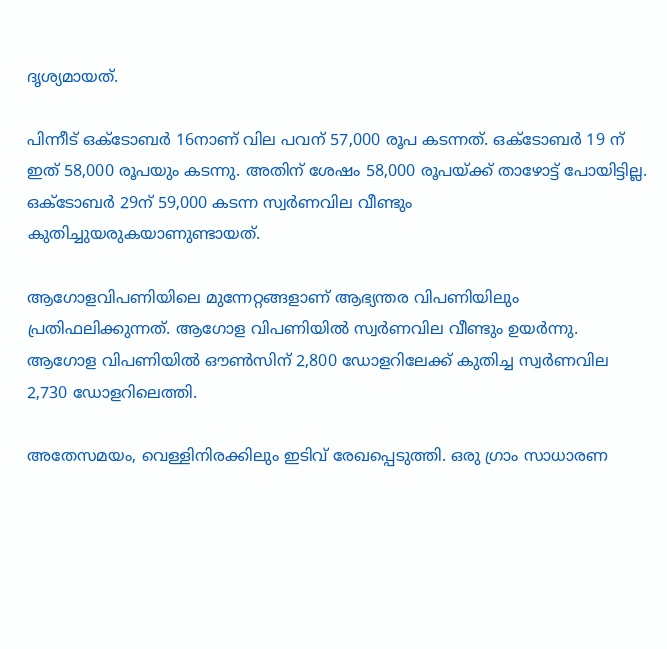ദൃശ്യമായത്.

പിന്നീട് ഒക്‌ടോബര്‍ 16നാണ് വില പവന് 57,000 രൂപ കടന്നത്. ഒക്‌ടോബര്‍ 19 ന് ഇത് 58,000 രൂപയും കടന്നു. അതിന് ശേഷം 58,000 രൂപയ്ക്ക് താഴോട്ട് പോയിട്ടില്ല. ഒക്ടോബർ 29ന് 59,000 കടന്ന സ്വർണവില വീണ്ടും കുതിച്ചുയരുകയാണ‌ുണ്ടായത്.

ആഗോളവിപണിയിലെ മുന്നേറ്റങ്ങളാണ് ആഭ്യന്തര വിപണിയിലും പ്രതിഫലിക്കുന്നത്. ആഗോള വിപണിയില്‍ സ്വര്‍ണവില വീണ്ടും ഉയര്‍ന്നു. ആഗോള വിപണിയില്‍ ഔണ്‍സിന് 2,800 ഡോളറിലേക്ക് കുതിച്ച സ്വർണവില 2,730 ഡോളറിലെത്തി.

അതേസമയം, വെള്ളിനിരക്കിലും ഇടിവ് രേഖപ്പെടുത്തി. ഒരു ഗ്രാം സാധാരണ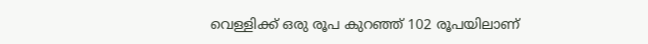വെള്ളിക്ക് ഒരു രൂപ കുറഞ്ഞ് 102 രൂപയിലാണ്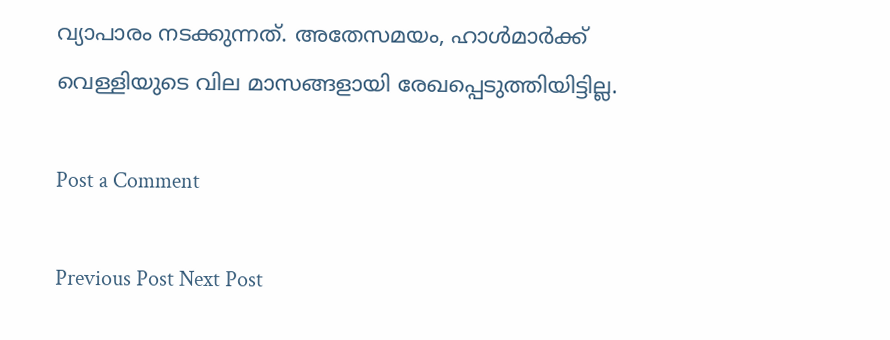വ്യാപാരം നടക്കുന്നത്. അതേസമയം, ഹാള്‍മാര്‍ക്ക് വെള്ളിയുടെ വില മാസങ്ങളായി രേഖപ്പെടുത്തിയിട്ടില്ല.

Post a Comment

Previous Post Next Post